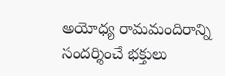అయోధ్య రామమందిరాన్ని సందర్శించే భక్తులు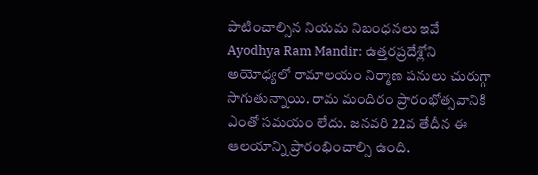పాటించాల్సిన నియమ నిబంధనలు ఇవే
Ayodhya Ram Mandir: ఉత్తరప్రదేశ్లోని అయోధ్యలో రామాలయం నిర్మాణ పనులు చురుగ్గా సాగుతున్నాయి. రామ మందిరం ప్రారంభోత్సవానికి ఎంతో సమయం లేదు. జనవరి 22వ తేదీన ఈ ఆలయాన్ని ప్రారంభించాల్సి ఉంది.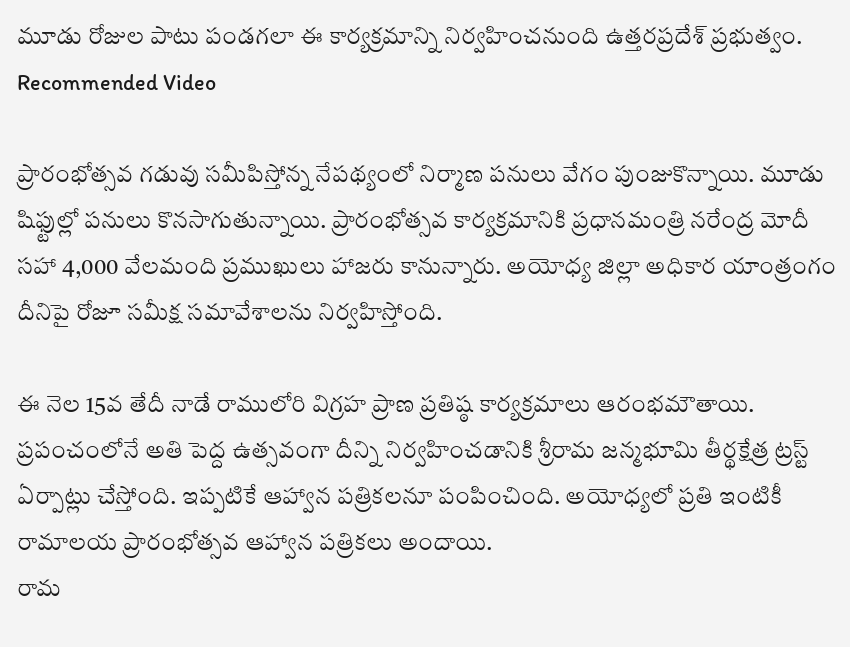మూడు రోజుల పాటు పండగలా ఈ కార్యక్రమాన్ని నిర్వహించనుంది ఉత్తరప్రదేశ్ ప్రభుత్వం.
Recommended Video

ప్రారంభోత్సవ గడువు సమీపిస్తోన్న నేపథ్యంలో నిర్మాణ పనులు వేగం పుంజుకొన్నాయి. మూడు షిఫ్టుల్లో పనులు కొనసాగుతున్నాయి. ప్రారంభోత్సవ కార్యక్రమానికి ప్రధానమంత్రి నరేంద్ర మోదీ సహా 4,000 వేలమంది ప్రముఖులు హాజరు కానున్నారు. అయోధ్య జిల్లా అధికార యాంత్రంగం దీనిపై రోజూ సమీక్ష సమావేశాలను నిర్వహిస్తోంది.

ఈ నెల 15వ తేదీ నాడే రాములోరి విగ్రహ ప్రాణ ప్రతిష్ఠ కార్యక్రమాలు ఆరంభమౌతాయి. ప్రపంచంలోనే అతి పెద్ద ఉత్సవంగా దీన్ని నిర్వహించడానికి శ్రీరామ జన్మభూమి తీర్థక్షేత్ర ట్రస్ట్ ఏర్పాట్లు చేస్తోంది. ఇప్పటికే ఆహ్వాన పత్రికలనూ పంపించింది. అయోధ్యలో ప్రతి ఇంటికీ రామాలయ ప్రారంభోత్సవ ఆహ్వాన పత్రికలు అందాయి.
రామ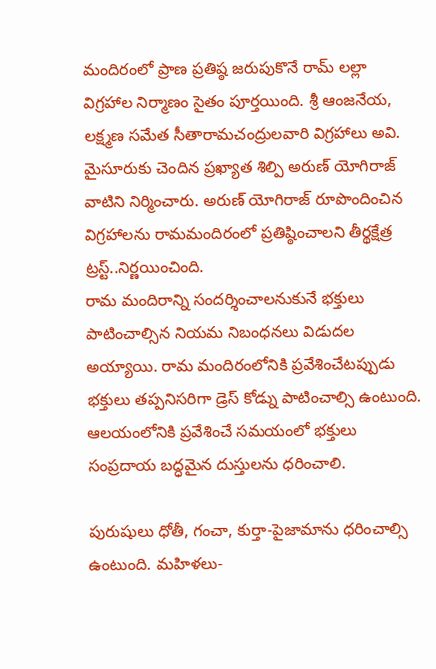మందిరంలో ప్రాణ ప్రతిష్ఠ జరుపుకొనే రామ్ లల్లా విగ్రహాల నిర్మాణం సైతం పూర్తయింది. శ్రీ ఆంజనేయ, లక్ష్మణ సమేత సీతారామచంద్రులవారి విగ్రహాలు అవి. మైసూరుకు చెందిన ప్రఖ్యాత శిల్పి అరుణ్ యోగిరాజ్ వాటిని నిర్మించారు. అరుణ్ యోగిరాజ్ రూపొందించిన విగ్రహాలను రామమందిరంలో ప్రతిష్ఠించాలని తీర్థక్షేత్ర ట్రస్ట్..నిర్ణయించింది.
రామ మందిరాన్ని సందర్శించాలనుకునే భక్తులు పాటించాల్సిన నియమ నిబంధనలు విడుదల అయ్యాయి. రామ మందిరంలోనికి ప్రవేశించేటప్పుడు భక్తులు తప్పనిసరిగా డ్రెస్ కోడ్ను పాటించాల్సి ఉంటుంది. ఆలయంలోనికి ప్రవేశించే సమయంలో భక్తులు సంప్రదాయ బద్ధమైన దుస్తులను ధరించాలి.

పురుషులు ధోతీ, గంచా, కుర్తా-పైజామాను ధరించాల్సి ఉంటుంది. మహిళలు-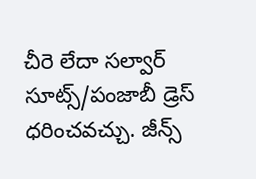చీరె లేదా సల్వార్ సూట్స్/పంజాబీ డ్రెస్ ధరించవచ్చు. జీన్స్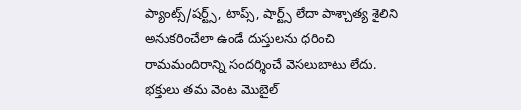ప్యాంట్స్/షర్ట్స్, టాప్స్, షార్ట్స్ లేదా పాశ్చాత్య శైలిని అనుకరించేలా ఉండే దుస్తులను ధరించి రామమందిరాన్ని సందర్శించే వెసలుబాటు లేదు.
భక్తులు తమ వెంట మొబైల్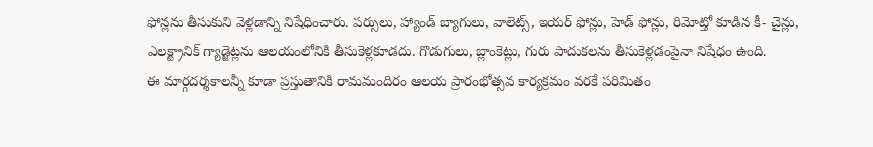ఫోన్లను తీసుకుని వెళ్లడాన్ని నిషేధించారు. పర్సులు, హ్యాండ్ బ్యాగులు, వాలెట్స్, ఇయర్ ఫోన్లు, హెడ్ ఫోన్లు, రిమోట్తో కూడిన కీ- చైన్లు, ఎలక్ట్రానిక్ గ్యాడ్జెట్లను ఆలయంలోనికి తీసుకెళ్లకూడదు. గొడుగులు, బ్లాంకెట్లు, గురు పాదుకలను తీసుకెళ్లడంపైనా నిషేధం ఉంది.
ఈ మార్గదర్శకాలన్నీ కూడా ప్రస్తుతానికి రామమందిరం ఆలయ ప్రారంభోత్సవ కార్యక్రమం వరకే పరిమితం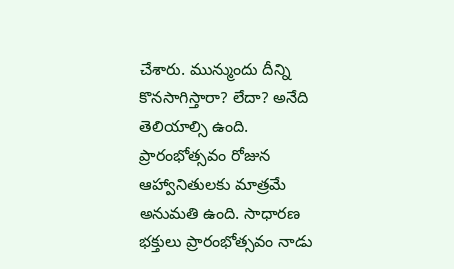చేశారు. మున్ముందు దీన్ని కొనసాగిస్తారా? లేదా? అనేది తెలియాల్సి ఉంది. ప్రారంభోత్సవం రోజున ఆహ్వానితులకు మాత్రమే అనుమతి ఉంది. సాధారణ భక్తులు ప్రారంభోత్సవం నాడు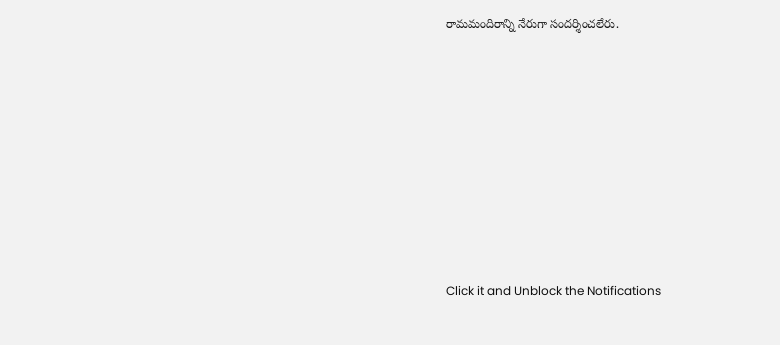రామమందిరాన్ని నేరుగా సందర్శించలేరు.












Click it and Unblock the Notifications